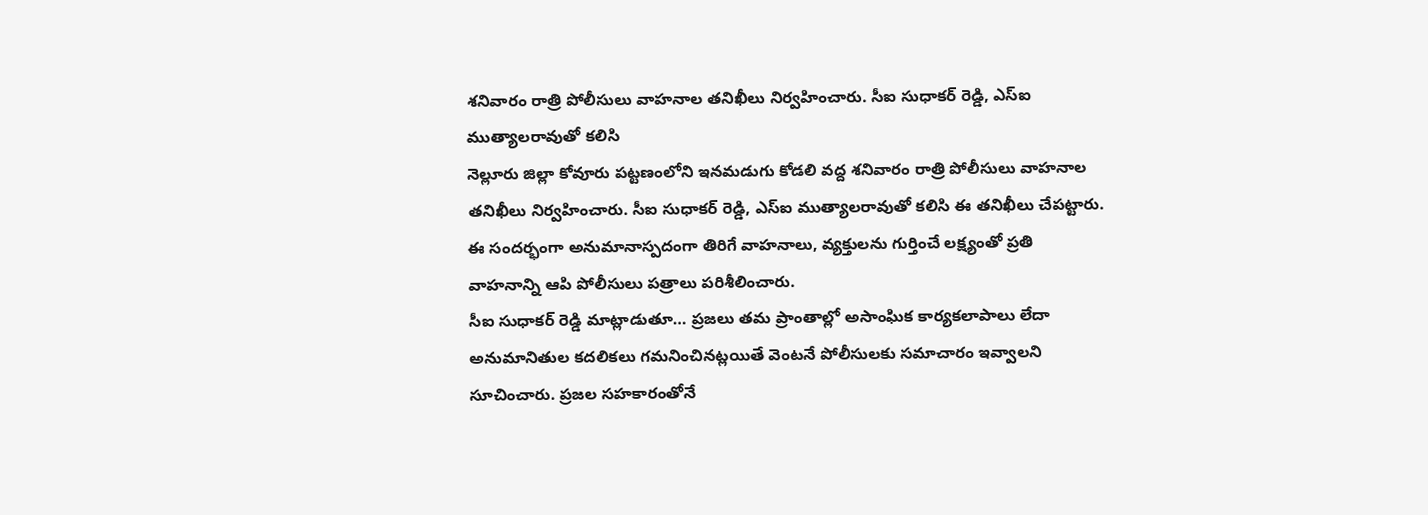శనివారం రాత్రి పోలీసులు వాహనాల తనిఖీలు నిర్వహించారు. సీఐ సుధాకర్ రెడ్డి, ఎస్ఐ ముత్యాలరావుతో కలిసి
నెల్లూరు జిల్లా కోవూరు పట్టణంలోని ఇనమడుగు కోడలి వద్ద శనివారం రాత్రి పోలీసులు వాహనాల తనిఖీలు నిర్వహించారు. సీఐ సుధాకర్ రెడ్డి, ఎస్ఐ ముత్యాలరావుతో కలిసి ఈ తనిఖీలు చేపట్టారు.
ఈ సందర్భంగా అనుమానాస్పదంగా తిరిగే వాహనాలు, వ్యక్తులను గుర్తించే లక్ష్యంతో ప్రతి వాహనాన్ని ఆపి పోలీసులు పత్రాలు పరిశీలించారు.
సీఐ సుధాకర్ రెడ్డి మాట్లాడుతూ… ప్రజలు తమ ప్రాంతాల్లో అసాంఘిక కార్యకలాపాలు లేదా అనుమానితుల కదలికలు గమనించినట్లయితే వెంటనే పోలీసులకు సమాచారం ఇవ్వాలని సూచించారు. ప్రజల సహకారంతోనే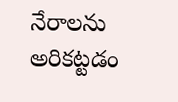నేరాలను అరికట్టడం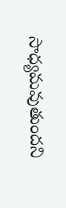సాధ్యమవుతుందని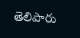తెలిపారు